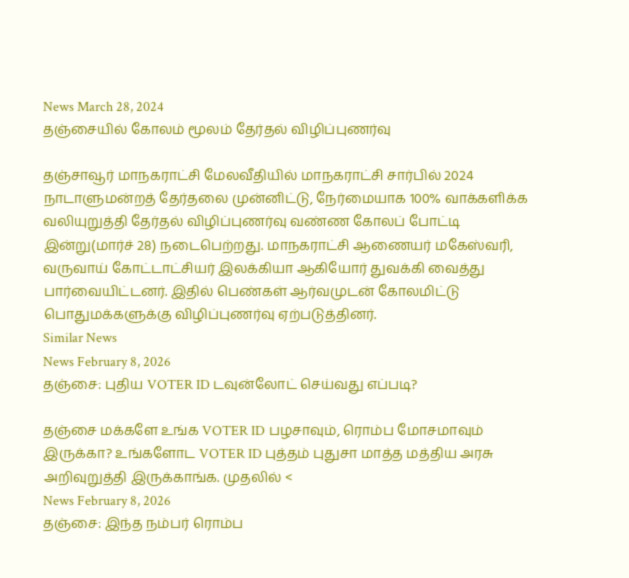News March 28, 2024
தஞ்சையில் கோலம் மூலம் தேர்தல் விழிப்புணர்வு

தஞ்சாவூர் மாநகராட்சி மேலவீதியில் மாநகராட்சி சார்பில் 2024 நாடாளுமன்றத் தேர்தலை முன்னிட்டு, நேர்மையாக 100% வாக்களிக்க வலியுறுத்தி தேர்தல் விழிப்புணர்வு வண்ண கோலப் போட்டி இன்று(மார்ச் 28) நடைபெற்றது. மாநகராட்சி ஆணையர் மகேஸ்வரி, வருவாய் கோட்டாட்சியர் இலக்கியா ஆகியோர் துவக்கி வைத்து பார்வையிட்டனர். இதில் பெண்கள் ஆர்வமுடன் கோலமிட்டு பொதுமக்களுக்கு விழிப்புணர்வு ஏற்படுத்தினர்.
Similar News
News February 8, 2026
தஞ்சை: புதிய VOTER ID டவுன்லோட் செய்வது எப்படி?

தஞ்சை மக்களே உங்க VOTER ID பழசாவும், ரொம்ப மோசமாவும் இருக்கா? உங்களோட VOTER ID புத்தம் புதுசா மாத்த மத்திய அரசு அறிவுறுத்தி இருக்காங்க. முதலில் <
News February 8, 2026
தஞ்சை: இந்த நம்பர் ரொம்ப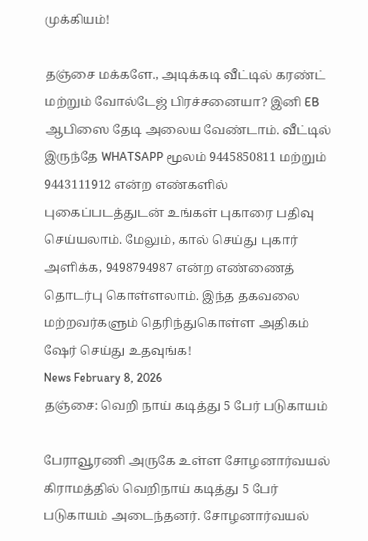முக்கியம்!

தஞ்சை மக்களே., அடிக்கடி வீட்டில் கரண்ட் மற்றும் வோல்டேஜ் பிரச்சனையா? இனி EB ஆபிஸை தேடி அலைய வேண்டாம். வீட்டில் இருந்தே WHATSAPP மூலம் 9445850811 மற்றும் 9443111912 என்ற எண்களில் புகைப்படத்துடன் உங்கள் புகாரை பதிவு செய்யலாம். மேலும், கால் செய்து புகார் அளிக்க, 9498794987 என்ற எண்ணைத் தொடர்பு கொள்ளலாம். இந்த தகவலை மற்றவர்களும் தெரிந்துகொள்ள அதிகம் ஷேர் செய்து உதவுங்க!
News February 8, 2026
தஞ்சை: வெறி நாய் கடித்து 5 பேர் படுகாயம்

பேராவூரணி அருகே உள்ள சோழனார்வயல் கிராமத்தில் வெறிநாய் கடித்து 5 பேர் படுகாயம் அடைந்தனர். சோழனார்வயல்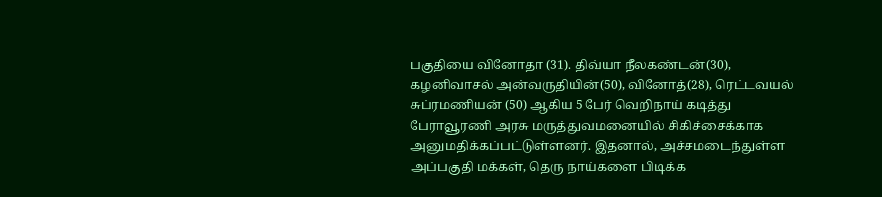பகுதியை வினோதா (31). திவ்யா நீலகண்டன்(30), கழனிவாசல் அன்வருதியின்(50), வினோத்(28), ரெட்டவயல் சுப்ரமணியன் (50) ஆகிய 5 பேர் வெறிநாய் கடித்து பேராவூரணி அரசு மருத்துவமனையில் சிகிச்சைக்காக அனுமதிக்கப்பட்டுள்ளனர். இதனால், அச்சமடைந்துள்ள அப்பகுதி மக்கள், தெரு நாய்களை பிடிக்க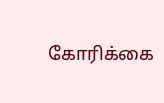கோரிக்கை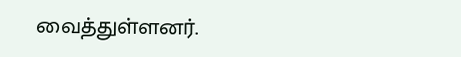வைத்துள்ளனர்.